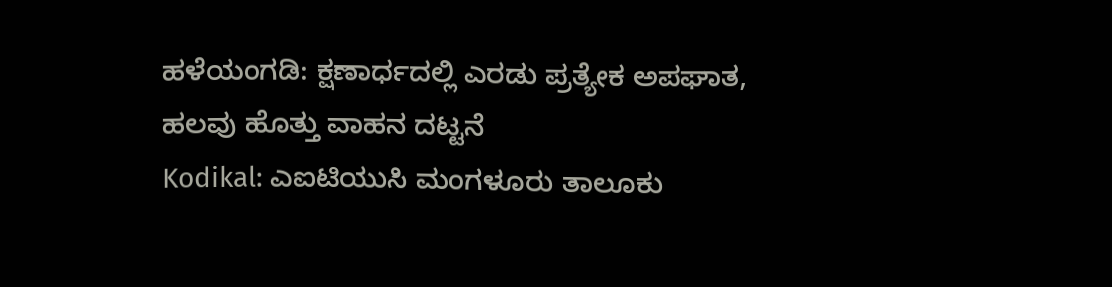ಹಳೆಯಂಗಡಿ: ಕ್ಷಣಾರ್ಧದಲ್ಲಿ ಎರಡು ಪ್ರತ್ಯೇಕ ಅಪಘಾತ, ಹಲವು ಹೊತ್ತು ವಾಹನ ದಟ್ಟನೆ
Kodikal: ಎಐಟಿಯುಸಿ ಮಂಗಳೂರು ತಾಲೂಕು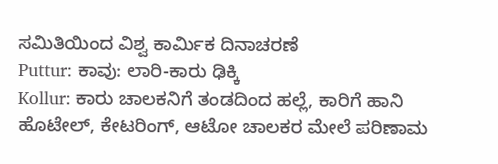ಸಮಿತಿಯಿಂದ ವಿಶ್ವ ಕಾರ್ಮಿಕ ದಿನಾಚರಣೆ
Puttur: ಕಾವು: ಲಾರಿ-ಕಾರು ಢಿಕ್ಕಿ
Kollur: ಕಾರು ಚಾಲಕನಿಗೆ ತಂಡದಿಂದ ಹಲ್ಲೆ, ಕಾರಿಗೆ ಹಾನಿ
ಹೊಟೇಲ್, ಕೇಟರಿಂಗ್, ಆಟೋ ಚಾಲಕರ ಮೇಲೆ ಪರಿಣಾಮ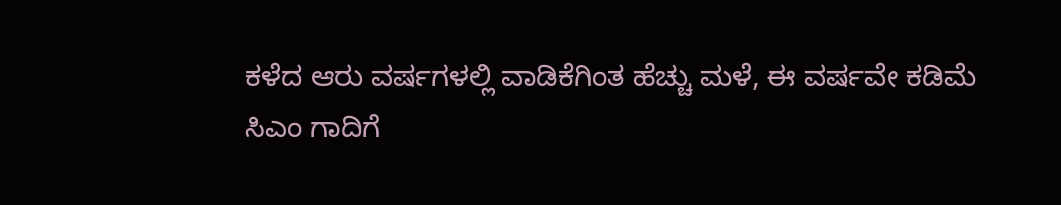ಕಳೆದ ಆರು ವರ್ಷಗಳಲ್ಲಿ ವಾಡಿಕೆಗಿಂತ ಹೆಚ್ಚು ಮಳೆ, ಈ ವರ್ಷವೇ ಕಡಿಮೆ
ಸಿಎಂ ಗಾದಿಗೆ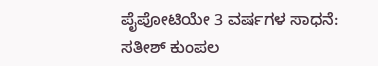ಪೈಪೋಟಿಯೇ 3 ವರ್ಷಗಳ ಸಾಧನೆ: ಸತೀಶ್ ಕುಂಪಲ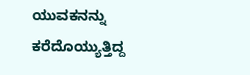ಯುವಕನನ್ನು ಕರೆದೊಯ್ಯುತ್ತಿದ್ದ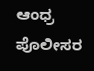ಆಂಧ್ರ ಪೊಲೀಸರ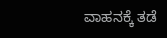ವಾಹನಕ್ಕೆ ತಡೆ